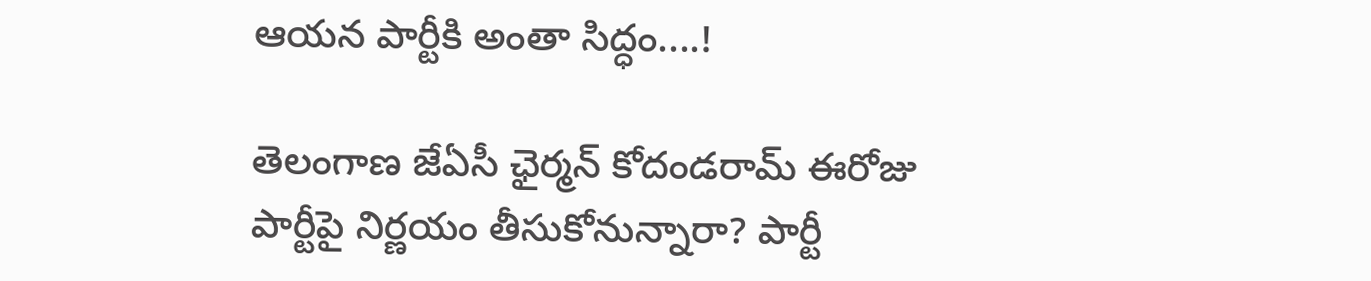ఆయన పార్టీకి అంతా సిద్ధం....!

తెలంగాణ జేఏసీ ఛైర్మన్ కోదండరామ్ ఈరోజు పార్టీపై నిర్ణయం తీసుకోనున్నారా? పార్టీ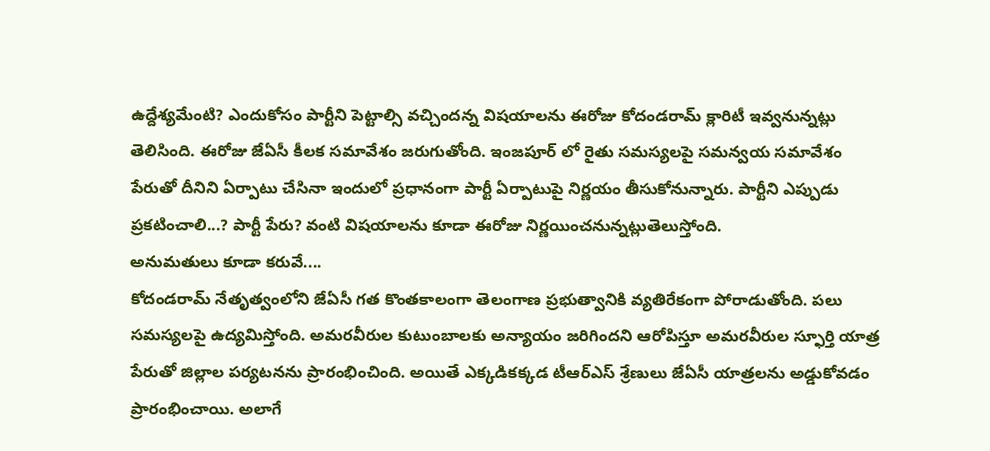ఉద్దేశ్యమేంటి? ఎందుకోసం పార్టీని పెట్టాల్సి వచ్చిందన్న విషయాలను ఈరోజు కోదండరామ్ క్లారిటీ ఇవ్వనున్నట్లు తెలిసింది. ఈరోజు జేఏసీ కీలక సమావేశం జరుగుతోంది. ఇంజపూర్ లో రైతు సమస్యలపై సమన్వయ సమావేశం పేరుతో దీనిని ఏర్పాటు చేసినా ఇందులో ప్రధానంగా పార్టీ ఏర్పాటుపై నిర్ణయం తీసుకోనున్నారు. పార్టీని ఎప్పుడు ప్రకటించాలి...? పార్టీ పేరు? వంటి విషయాలను కూడా ఈరోజు నిర్ణయించనున్నట్లుతెలుస్తోంది.
అనుమతులు కూడా కరువే....
కోదండరామ్ నేతృత్వంలోని జేఏసీ గత కొంతకాలంగా తెలంగాణ ప్రభుత్వానికి వ్యతిరేకంగా పోరాడుతోంది. పలు సమస్యలపై ఉద్యమిస్తోంది. అమరవీరుల కుటుంబాలకు అన్యాయం జరిగిందని ఆరోపిస్తూ అమరవీరుల స్ఫూర్తి యాత్ర పేరుతో జిల్లాల పర్యటనను ప్రారంభించింది. అయితే ఎక్కడికక్కడ టీఆర్ఎస్ శ్రేణులు జేఏసీ యాత్రలను అడ్డుకోవడం ప్రారంభించాయి. అలాగే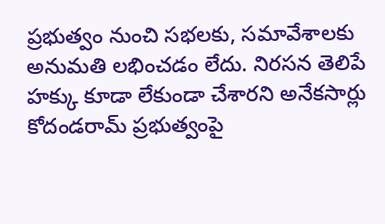ప్రభుత్వం నుంచి సభలకు, సమావేశాలకు అనుమతి లభించడం లేదు. నిరసన తెలిపే హక్కు కూడా లేకుండా చేశారని అనేకసార్లు కోదండరామ్ ప్రభుత్వంపై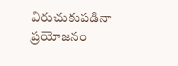విరుచుకుపడినా ప్రయోజనం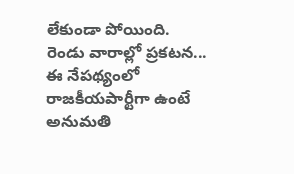లేకుండా పోయింది.
రెండు వారాల్లో ప్రకటన...
ఈ నేపథ్యంలో రాజకీయపార్టీగా ఉంటే అనుమతి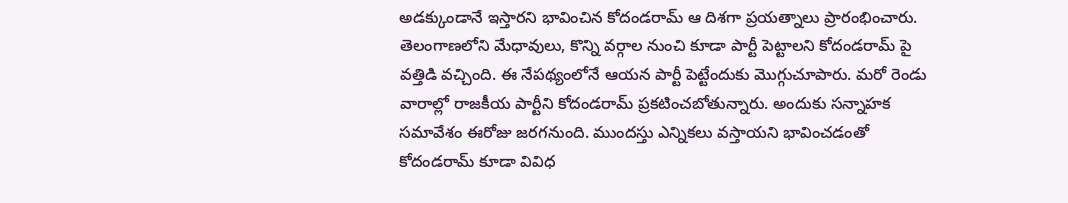అడక్కుండానే ఇస్తారని భావించిన కోదండరామ్ ఆ దిశగా ప్రయత్నాలు ప్రారంభించారు. తెలంగాణలోని మేధావులు, కొన్ని వర్గాల నుంచి కూడా పార్టీ పెట్టాలని కోదండరామ్ పై వత్తిడి వచ్చింది. ఈ నేపథ్యంలోనే ఆయన పార్టీ పెట్టేందుకు మొగ్గుచూపారు. మరో రెండు వారాల్లో రాజకీయ పార్టీని కోదండరామ్ ప్రకటించబోతున్నారు. అందుకు సన్నాహక సమావేశం ఈరోజు జరగనుంది. ముందస్తు ఎన్నికలు వస్తాయని భావించడంతో కోదండరామ్ కూడా వివిధ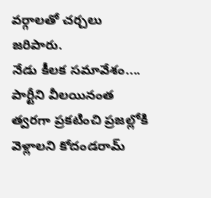వర్గాలతో చర్చలు జరిపారు.
నేడు కీలక సమావేశం....
పార్టీని వీలయినంత త్వరగా ప్రకటించి ప్రజల్లోకి వెళ్లాలని కోదండరామ్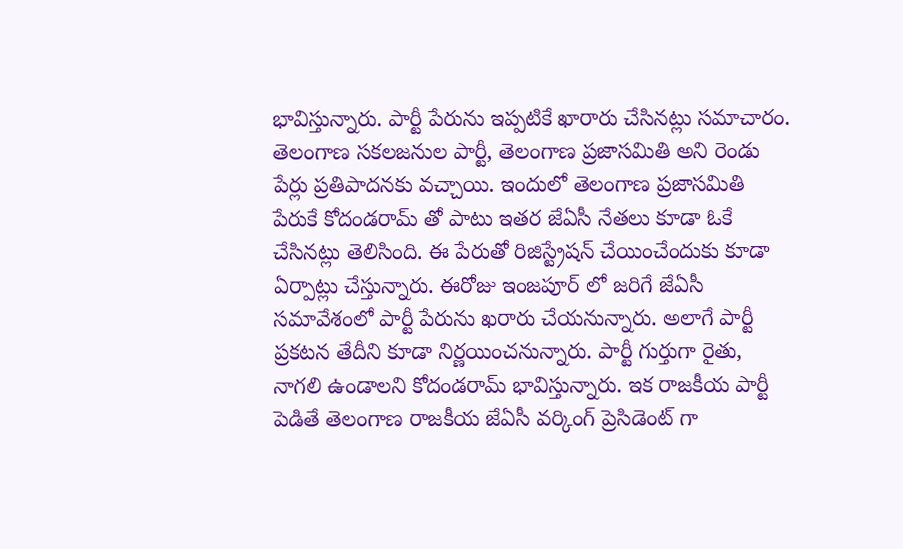భావిస్తున్నారు. పార్టీ పేరును ఇప్పటికే ఖారారు చేసినట్లు సమాచారం. తెలంగాణ సకలజనుల పార్టీ, తెలంగాణ ప్రజాసమితి అని రెండు పేర్లు ప్రతిపాదనకు వచ్చాయి. ఇందులో తెలంగాణ ప్రజాసమితి పేరుకే కోదండరామ్ తో పాటు ఇతర జేఏసీ నేతలు కూడా ఓకే చేసినట్లు తెలిసింది. ఈ పేరుతో రిజిస్ట్రేషన్ చేయించేందుకు కూడా ఏర్పాట్లు చేస్తున్నారు. ఈరోజు ఇంజపూర్ లో జరిగే జేఏసీ సమావేశంలో పార్టీ పేరును ఖరారు చేయనున్నారు. అలాగే పార్టీ ప్రకటన తేదీని కూడా నిర్ణయించనున్నారు. పార్టీ గుర్తుగా రైతు, నాగలి ఉండాలని కోదండరామ్ భావిస్తున్నారు. ఇక రాజకీయ పార్టీ పెడితే తెలంగాణ రాజకీయ జేఏసీ వర్కింగ్ ప్రెసిడెంట్ గా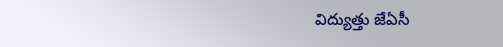విద్యుత్తు జేఏసీ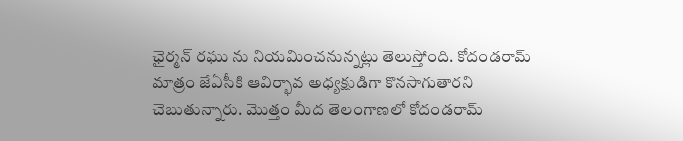ఛైర్మన్ రఘు ను నియమించనున్నట్లు తెలుస్తోంది. కోదండరామ్ మాత్రం జేఏసీకి ఆవిర్భావ అధ్యక్షుడిగా కొనసాగుతారని చెబుతున్నారు. మొత్తం మీద తెలంగాణలో కోదండరామ్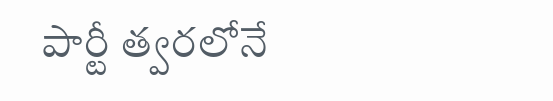పార్టీ త్వరలోనే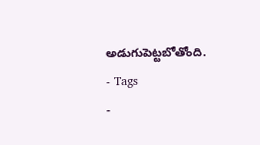అడుగుపెట్టబోతోంది.
- Tags
-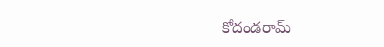కోదండరామ్